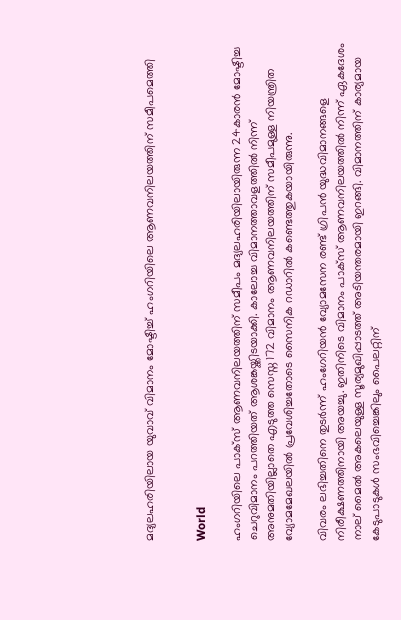മദ്യലഹരിയിലായ യുവാവ് വിമാനം മോഷ്ടിച്ച് ഹംഗറിയിലെ ആണവനിലയത്തിന് സമീപമെത്തി


World

ഹംഗറിയിലെ പാക്‌സ് ആണവനിലയത്തിന് സമീപം മദ്യലഹരിയിലായിരുന്ന 24കാരൻ മോഷ്ടിച്ച ചെറുവിമാനം പറത്തിയത് ആശങ്കയ്ക്കിടയാക്കി. കാലോച്ച വിമാനത്താവളത്തിൽ നിന്ന് അനുമതിയില്ലാതെ എടുത്ത സെസ്ന 172 വിമാനം ആണവനിലയത്തിന് സമീപമുള്ള നിയന്ത്രിത വ്യോമമേഖലയിൽ പ്രവേശിച്ചതോടെ സൈനിക റഡാറിൽ കണ്ടെത്തുകയായിരുന്നു.

വിവരം ലഭിച്ചതിനെ തുടർന്ന് ഹംഗേറിയൻ വ്യോമസേന രണ്ട് ഗ്രിപൻ യുദ്ധവിമാനങ്ങളെ നിരീക്ഷണത്തിനായി അയച്ചു. ഇതിനിടെ വിമാനം പാക്‌സ് ആണവനിലയത്തിൽ നിന്ന് ഏകദേശം നാല് മൈൽ അകലെയുള്ള സൂര്യമുഖിപ്പാടത്ത് അടിയന്തരമായി ഇറങ്ങി. വിമാനത്തിന് കാര്യമായ കേടുപാടുകൾ സംഭവിച്ചെങ്കിലും പൈലറ്റിന്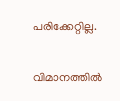പരിക്കേറ്റില്ല.

വിമാനത്തിൽ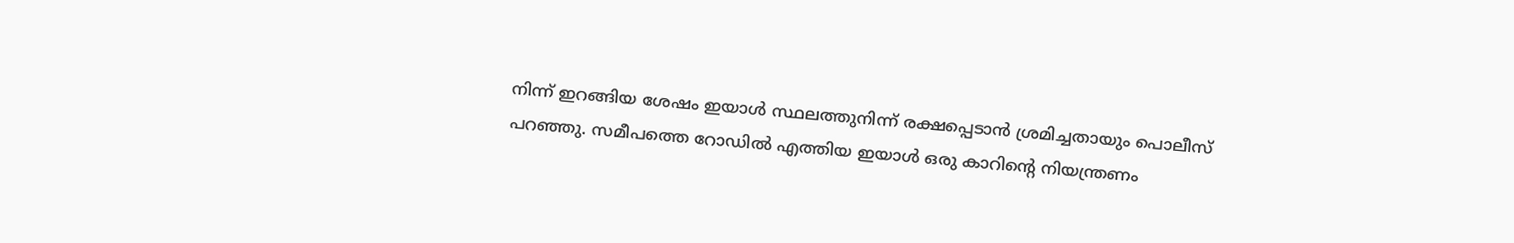നിന്ന് ഇറങ്ങിയ ശേഷം ഇയാൾ സ്ഥലത്തുനിന്ന് രക്ഷപ്പെടാൻ ശ്രമിച്ചതായും പൊലീസ് പറഞ്ഞു. സമീപത്തെ റോഡിൽ എത്തിയ ഇയാൾ ഒരു കാറിന്റെ നിയന്ത്രണം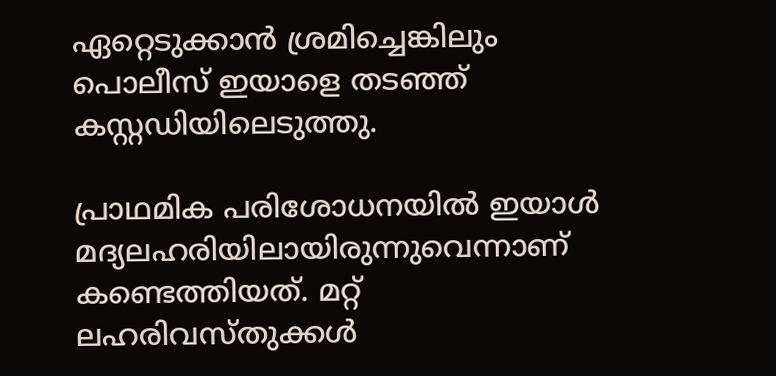ഏറ്റെടുക്കാൻ ശ്രമിച്ചെങ്കിലും പൊലീസ് ഇയാളെ തടഞ്ഞ് കസ്റ്റഡിയിലെടുത്തു.

പ്രാഥമിക പരിശോധനയിൽ ഇയാൾ മദ്യലഹരിയിലായിരുന്നുവെന്നാണ് കണ്ടെത്തിയത്. മറ്റ് ലഹരിവസ്തുക്കൾ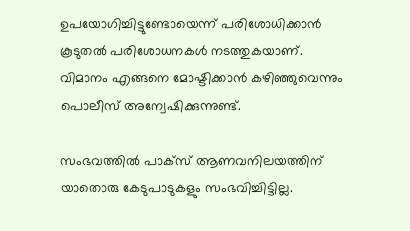ഉപയോഗിച്ചിട്ടുണ്ടോയെന്ന് പരിശോധിക്കാൻ കൂടുതൽ പരിശോധനകൾ നടത്തുകയാണ്. വിമാനം എങ്ങനെ മോഷ്ടിക്കാൻ കഴിഞ്ഞുവെന്നും പൊലീസ് അന്വേഷിക്കുന്നുണ്ട്.

സംഭവത്തിൽ പാക്‌സ് ആണവനിലയത്തിന് യാതൊരു കേടുപാടുകളും സംഭവിച്ചിട്ടില്ല.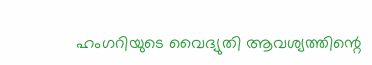ഹംഗറിയുടെ വൈദ്യുതി ആവശ്യത്തിന്റെ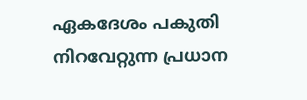ഏകദേശം പകുതി നിറവേറ്റുന്ന പ്രധാന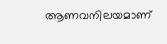ആണവനിലയമാണ്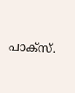പാക്‌സ്.